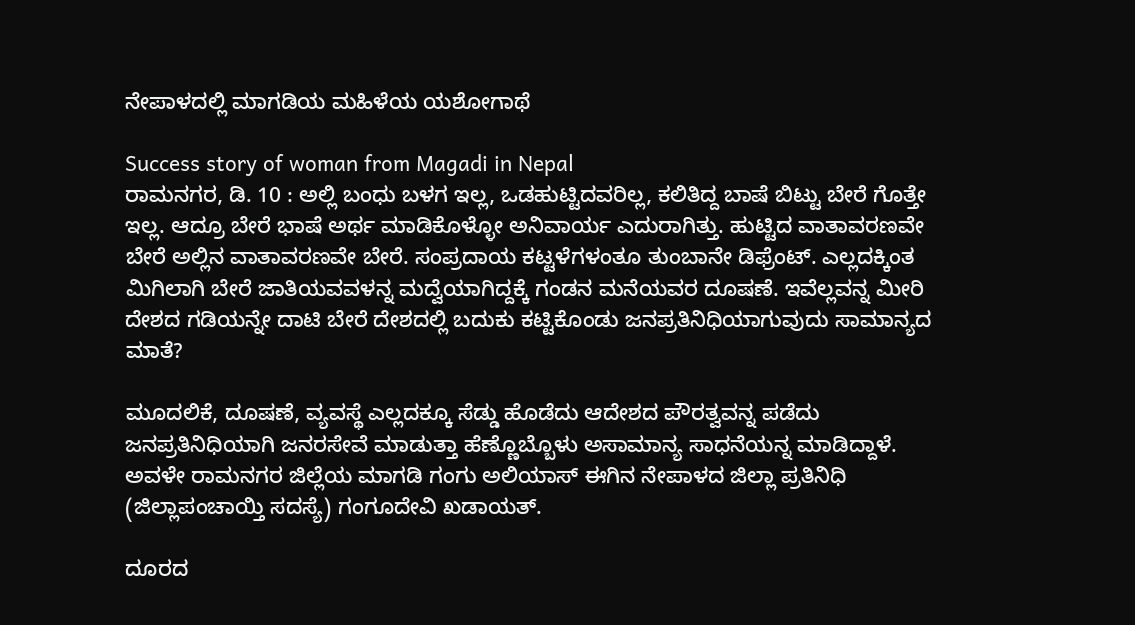ನೇಪಾಳದಲ್ಲಿ ಮಾಗಡಿಯ ಮಹಿಳೆಯ ಯಶೋಗಾಥೆ

Success story of woman from Magadi in Nepal
ರಾಮನಗರ, ಡಿ. 10 : ಅಲ್ಲಿ ಬಂಧು ಬಳಗ ಇಲ್ಲ, ಒಡಹುಟ್ಟಿದವರಿಲ್ಲ, ಕಲಿತಿದ್ದ ಬಾಷೆ ಬಿಟ್ಟು ಬೇರೆ ಗೊತ್ತೇ ಇಲ್ಲ. ಆದ್ರೂ ಬೇರೆ ಭಾಷೆ ಅರ್ಥ ಮಾಡಿಕೊಳ್ಳೋ ಅನಿವಾರ್ಯ ಎದುರಾಗಿತ್ತು. ಹುಟ್ಟಿದ ವಾತಾವರಣವೇ ಬೇರೆ ಅಲ್ಲಿನ ವಾತಾವರಣವೇ ಬೇರೆ. ಸಂಪ್ರದಾಯ ಕಟ್ಟಳೆಗಳಂತೂ ತುಂಬಾನೇ ಡಿಫ್ರೆಂಟ್. ಎಲ್ಲದಕ್ಕಿಂತ ಮಿಗಿಲಾಗಿ ಬೇರೆ ಜಾತಿಯವವಳನ್ನ ಮದ್ವೆಯಾಗಿದ್ದಕ್ಕೆ ಗಂಡನ ಮನೆಯವರ ದೂಷಣೆ. ಇವೆಲ್ಲವನ್ನ ಮೀರಿ ದೇಶದ ಗಡಿಯನ್ನೇ ದಾಟಿ ಬೇರೆ ದೇಶದಲ್ಲಿ ಬದುಕು ಕಟ್ಟಿಕೊಂಡು ಜನಪ್ರತಿನಿಧಿಯಾಗುವುದು ಸಾಮಾನ್ಯದ ಮಾತೆ?

ಮೂದಲಿಕೆ, ದೂಷಣೆ, ವ್ಯವಸ್ಥೆ ಎಲ್ಲದಕ್ಕೂ ಸೆಡ್ಡು ಹೊಡೆದು ಆದೇಶದ ಪೌರತ್ವವನ್ನ ಪಡೆದು ಜನಪ್ರತಿನಿಧಿಯಾಗಿ ಜನರಸೇವೆ ಮಾಡುತ್ತಾ ಹೆಣ್ಣೊಬ್ಬೊಳು ಅಸಾಮಾನ್ಯ ಸಾಧನೆಯನ್ನ ಮಾಡಿದ್ದಾಳೆ. ಅವಳೇ ರಾಮನಗರ ಜಿಲ್ಲೆಯ ಮಾಗಡಿ ಗಂಗು ಅಲಿಯಾಸ್ ಈಗಿನ ನೇಪಾಳದ ಜಿಲ್ಲಾ ಪ್ರತಿನಿಧಿ (ಜಿಲ್ಲಾಪಂಚಾಯ್ತಿ ಸದಸ್ಯೆ) ಗಂಗೂದೇವಿ ಖಡಾಯತ್.

ದೂರದ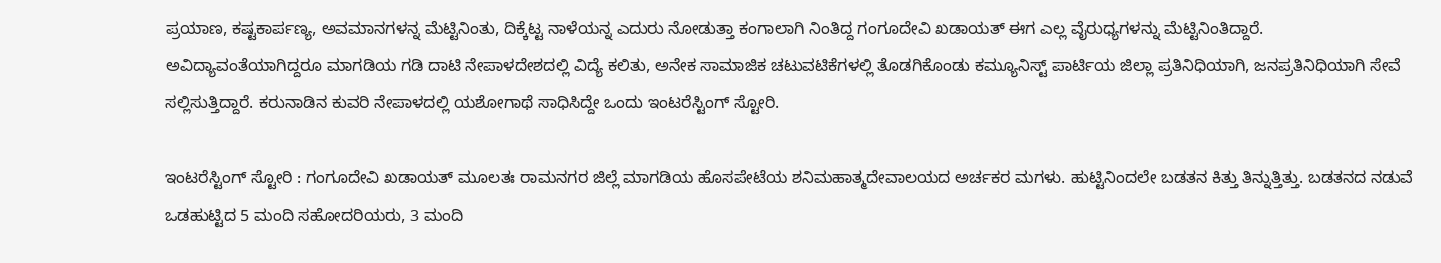ಪ್ರಯಾಣ, ಕಷ್ಟಕಾರ್ಪಣ್ಯ, ಅವಮಾನಗಳನ್ನ ಮೆಟ್ಟಿನಿಂತು, ದಿಕ್ಕೆಟ್ಟ ನಾಳೆಯನ್ನ ಎದುರು ನೋಡುತ್ತಾ ಕಂಗಾಲಾಗಿ ನಿಂತಿದ್ದ ಗಂಗೂದೇವಿ ಖಡಾಯತ್ ಈಗ ಎಲ್ಲ ವೈರುಧ್ಯಗಳನ್ನು ಮೆಟ್ಟಿನಿಂತಿದ್ದಾರೆ. ಅವಿದ್ಯಾವಂತೆಯಾಗಿದ್ದರೂ ಮಾಗಡಿಯ ಗಡಿ ದಾಟಿ ನೇಪಾಳದೇಶದಲ್ಲಿ ವಿದ್ಯೆ ಕಲಿತು, ಅನೇಕ ಸಾಮಾಜಿಕ ಚಟುವಟಿಕೆಗಳಲ್ಲಿ ತೊಡಗಿಕೊಂಡು ಕಮ್ಯೂನಿಸ್ಟ್ ಪಾರ್ಟಿಯ ಜಿಲ್ಲಾ ಪ್ರತಿನಿಧಿಯಾಗಿ, ಜನಪ್ರತಿನಿಧಿಯಾಗಿ ಸೇವೆ ಸಲ್ಲಿಸುತ್ತಿದ್ದಾರೆ. ಕರುನಾಡಿನ ಕುವರಿ ನೇಪಾಳದಲ್ಲಿ ಯಶೋಗಾಥೆ ಸಾಧಿಸಿದ್ದೇ ಒಂದು ಇಂಟರೆಸ್ಟಿಂಗ್ ಸ್ಟೋರಿ.

ಇಂಟರೆಸ್ಟಿಂಗ್ ಸ್ಟೋರಿ : ಗಂಗೂದೇವಿ ಖಡಾಯತ್ ಮೂಲತಃ ರಾಮನಗರ ಜಿಲ್ಲೆ ಮಾಗಡಿಯ ಹೊಸಪೇಟೆಯ ಶನಿಮಹಾತ್ಮದೇವಾಲಯದ ಅರ್ಚಕರ ಮಗಳು. ಹುಟ್ಟಿನಿಂದಲೇ ಬಡತನ ಕಿತ್ತು ತಿನ್ನುತ್ತಿತ್ತು. ಬಡತನದ ನಡುವೆ ಒಡಹುಟ್ಟಿದ 5 ಮಂದಿ ಸಹೋದರಿಯರು, 3 ಮಂದಿ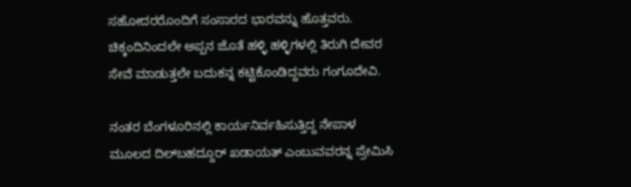ಸಹೋದರರೊಂದಿಗೆ ಸಂಸಾರದ ಭಾರವನ್ನು ಹೊತ್ತವರು. ಚಿಕ್ಕಂದಿನಿಂದಲೇ ಅಪ್ಪನ ಜೊತೆ ಹಳ್ಳಿ ಹಳ್ಳಿಗಳಲ್ಲಿ ತಿರುಗಿ ದೇವರ ಸೇವೆ ಮಾಡುತ್ತಲೇ ಬದುಕನ್ನ ಕಟ್ಟಿಕೊಂಡಿದ್ದವರು ಗಂಗೂದೇವಿ.

ನಂತರ ಬೆಂಗಳೂರಿನಲ್ಲಿ ಕಾರ್ಯನಿರ್ವಹಿಸುತ್ತಿದ್ದ ನೇಪಾಳ ಮೂಲದ ದಿಲ್‌ಬಹದ್ದೂರ್ ಖಡಾಯತ್ ಎಂಬುವವರನ್ನ ಪ್ರೇಮಿಸಿ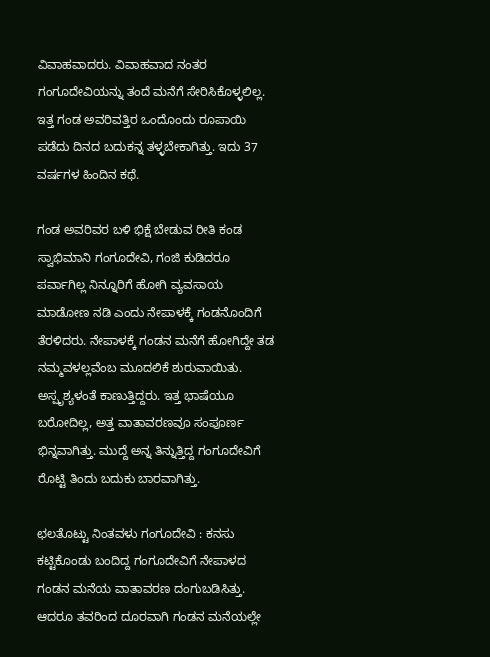ವಿವಾಹವಾದರು. ವಿವಾಹವಾದ ನಂತರ ಗಂಗೂದೇವಿಯನ್ನು ತಂದೆ ಮನೆಗೆ ಸೇರಿಸಿಕೊಳ್ಳಲಿಲ್ಲ. ಇತ್ತ ಗಂಡ ಅವರಿವತ್ತಿರ ಒಂದೊಂದು ರೂಪಾಯಿ ಪಡೆದು ದಿನದ ಬದುಕನ್ನ ತಳ್ಳಬೇಕಾಗಿತ್ತು. ಇದು 37 ವರ್ಷಗಳ ಹಿಂದಿನ ಕಥೆ.

ಗಂಡ ಅವರಿವರ ಬಳಿ ಭಿಕ್ಷೆ ಬೇಡುವ ರೀತಿ ಕಂಡ ಸ್ವಾಭಿಮಾನಿ ಗಂಗೂದೇವಿ, ಗಂಜಿ ಕುಡಿದರೂ ಪರ್ವಾಗಿಲ್ಲ ನಿನ್ನೂರಿಗೆ ಹೋಗಿ ವ್ಯವಸಾಯ ಮಾಡೋಣ ನಡಿ ಎಂದು ನೇಪಾಳಕ್ಕೆ ಗಂಡನೊಂದಿಗೆ ತೆರಳಿದರು. ನೇಪಾಳಕ್ಕೆ ಗಂಡನ ಮನೆಗೆ ಹೋಗಿದ್ದೇ ತಡ ನಮ್ಮವಳಲ್ಲವೆಂಬ ಮೂದಲಿಕೆ ಶುರುವಾಯಿತು. ಅಸ್ಪೃಶ್ಯಳಂತೆ ಕಾಣುತ್ತಿದ್ದರು. ಇತ್ತ ಭಾಷೆಯೂ ಬರೋದಿಲ್ಲ, ಅತ್ತ ವಾತಾವರಣವೂ ಸಂಪೂರ್ಣ ಭಿನ್ನವಾಗಿತ್ತು. ಮುದ್ದೆ ಅನ್ನ ತಿನ್ನುತ್ತಿದ್ದ ಗಂಗೂದೇವಿಗೆ ರೊಟ್ಟಿ ತಿಂದು ಬದುಕು ಬಾರವಾಗಿತ್ತು.

ಛಲತೊಟ್ಟು ನಿಂತವಳು ಗಂಗೂದೇವಿ : ಕನಸು ಕಟ್ಟಿಕೊಂಡು ಬಂದಿದ್ದ ಗಂಗೂದೇವಿಗೆ ನೇಪಾಳದ ಗಂಡನ ಮನೆಯ ವಾತಾವರಣ ದಂಗುಬಡಿಸಿತ್ತು. ಆದರೂ ತವರಿಂದ ದೂರವಾಗಿ ಗಂಡನ ಮನೆಯಲ್ಲೇ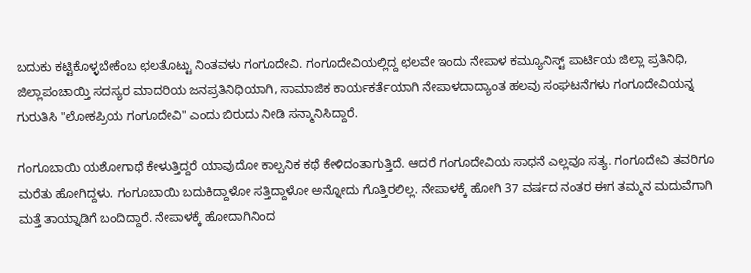ಬದುಕು ಕಟ್ಟಿಕೊಳ್ಳಬೇಕೆಂಬ ಛಲತೊಟ್ಟು ನಿಂತವಳು ಗಂಗೂದೇವಿ. ಗಂಗೂದೇವಿಯಲ್ಲಿದ್ದ ಛಲವೇ ಇಂದು ನೇಪಾಳ ಕಮ್ಯೂನಿಸ್ಟ್ ಪಾರ್ಟಿಯ ಜಿಲ್ಲಾ ಪ್ರತಿನಿಧಿ, ಜಿಲ್ಲಾಪಂಚಾಯ್ತಿ ಸದಸ್ಯರ ಮಾದರಿಯ ಜನಪ್ರತಿನಿಧಿಯಾಗಿ, ಸಾಮಾಜಿಕ ಕಾರ್ಯಕರ್ತೆಯಾಗಿ ನೇಪಾಳದಾದ್ಯಾಂತ ಹಲವು ಸಂಘಟನೆಗಳು ಗಂಗೂದೇವಿಯನ್ನ ಗುರುತಿಸಿ "ಲೋಕಪ್ರಿಯ ಗಂಗೂದೇವಿ" ಎಂದು ಬಿರುದು ನೀಡಿ ಸನ್ಮಾನಿಸಿದ್ದಾರೆ.

ಗಂಗೂಬಾಯಿ ಯಶೋಗಾಥೆ ಕೇಳುತ್ತಿದ್ದರೆ ಯಾವುದೋ ಕಾಲ್ಪನಿಕ ಕಥೆ ಕೇಳಿದಂತಾಗುತ್ತಿದೆ. ಆದರೆ ಗಂಗೂದೇವಿಯ ಸಾಧನೆ ಎಲ್ಲವೂ ಸತ್ಯ. ಗಂಗೂದೇವಿ ತವರಿಗೂ ಮರೆತು ಹೋಗಿದ್ದಳು. ಗಂಗೂಬಾಯಿ ಬದುಕಿದ್ದಾಳೋ ಸತ್ತಿದ್ದಾಳೋ ಅನ್ನೋದು ಗೊತ್ತಿರಲಿಲ್ಲ. ನೇಪಾಳಕ್ಕೆ ಹೋಗಿ 37 ವರ್ಷದ ನಂತರ ಈಗ ತಮ್ಮನ ಮದುವೆಗಾಗಿ ಮತ್ತೆ ತಾಯ್ನಾಡಿಗೆ ಬಂದಿದ್ದಾರೆ. ನೇಪಾಳಕ್ಕೆ ಹೋದಾಗಿನಿಂದ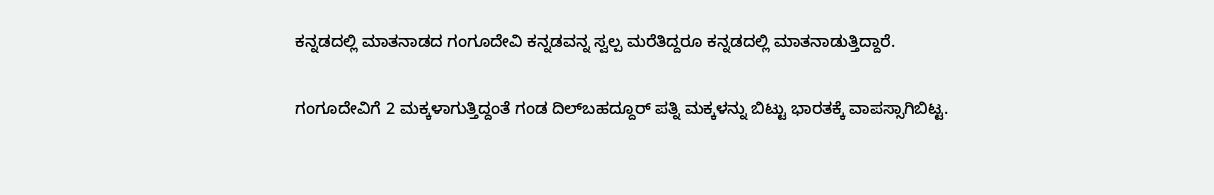ಕನ್ನಡದಲ್ಲಿ ಮಾತನಾಡದ ಗಂಗೂದೇವಿ ಕನ್ನಡವನ್ನ ಸ್ವಲ್ಪ ಮರೆತಿದ್ದರೂ ಕನ್ನಡದಲ್ಲಿ ಮಾತನಾಡುತ್ತಿದ್ದಾರೆ.

ಗಂಗೂದೇವಿಗೆ 2 ಮಕ್ಕಳಾಗುತ್ತಿದ್ದಂತೆ ಗಂಡ ದಿಲ್‌ಬಹದ್ದೂರ್ ಪತ್ನಿ ಮಕ್ಕಳನ್ನು ಬಿಟ್ಟು ಭಾರತಕ್ಕೆ ವಾಪಸ್ಸಾಗಿಬಿಟ್ಟ.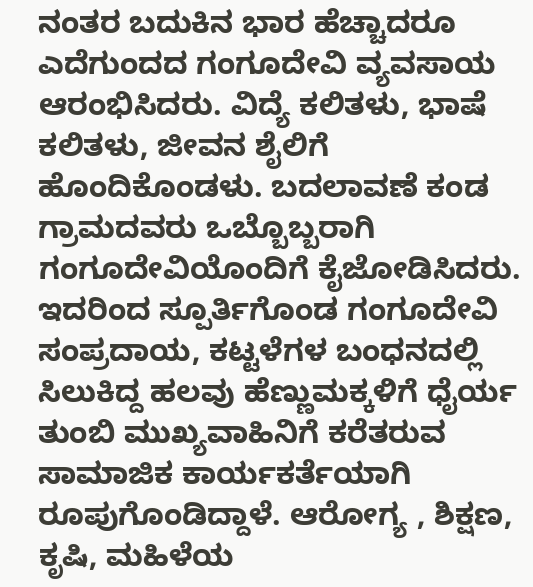ನಂತರ ಬದುಕಿನ ಭಾರ ಹೆಚ್ಚಾದರೂ ಎದೆಗುಂದದ ಗಂಗೂದೇವಿ ವ್ಯವಸಾಯ ಆರಂಭಿಸಿದರು. ವಿದ್ಯೆ ಕಲಿತಳು, ಭಾಷೆ ಕಲಿತಳು, ಜೀವನ ಶೈಲಿಗೆ ಹೊಂದಿಕೊಂಡಳು. ಬದಲಾವಣೆ ಕಂಡ ಗ್ರಾಮದವರು ಒಬ್ಬೊಬ್ಬರಾಗಿ ಗಂಗೂದೇವಿಯೊಂದಿಗೆ ಕೈಜೋಡಿಸಿದರು. ಇದರಿಂದ ಸ್ಪೂರ್ತಿಗೊಂಡ ಗಂಗೂದೇವಿ ಸಂಪ್ರದಾಯ, ಕಟ್ಟಳೆಗಳ ಬಂಧನದಲ್ಲಿ ಸಿಲುಕಿದ್ದ ಹಲವು ಹೆಣ್ಣುಮಕ್ಕಳಿಗೆ ಧೈರ್ಯ ತುಂಬಿ ಮುಖ್ಯವಾಹಿನಿಗೆ ಕರೆತರುವ ಸಾಮಾಜಿಕ ಕಾರ್ಯಕರ್ತೆಯಾಗಿ ರೂಪುಗೊಂಡಿದ್ದಾಳೆ. ಆರೋಗ್ಯ , ಶಿಕ್ಷಣ, ಕೃಷಿ, ಮಹಿಳೆಯ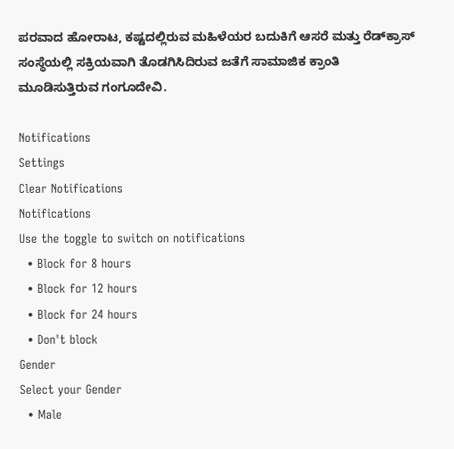ಪರವಾದ ಹೋರಾಟ, ಕಷ್ಟದಲ್ಲಿರುವ ಮಹಿಳೆಯರ ಬದುಕಿಗೆ ಆಸರೆ ಮತ್ತು ರೆಡ್‌ಕ್ರಾಸ್ ಸಂಸ್ಥೆಯಲ್ಲಿ ಸಕ್ರಿಯವಾಗಿ ತೊಡಗಿಸಿದಿರುವ ಜತೆಗೆ ಸಾಮಾಜಿಕ ಕ್ರಾಂತಿ ಮೂಡಿಸುತ್ತಿರುವ ಗಂಗೂದೇವಿ.

Notifications
Settings
Clear Notifications
Notifications
Use the toggle to switch on notifications
  • Block for 8 hours
  • Block for 12 hours
  • Block for 24 hours
  • Don't block
Gender
Select your Gender
  • Male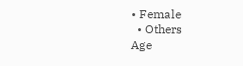• Female
  • Others
Age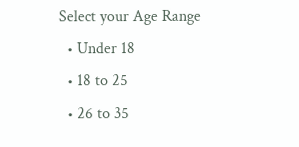Select your Age Range
  • Under 18
  • 18 to 25
  • 26 to 35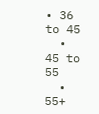• 36 to 45
  • 45 to 55
  • 55+